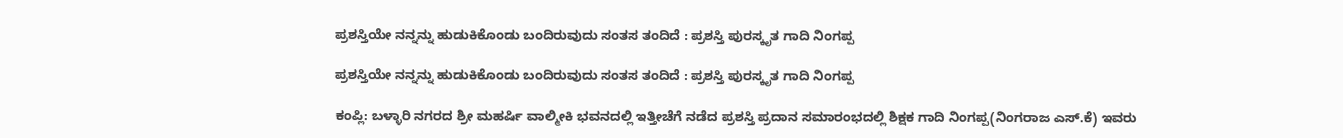ಪ್ರಶಸ್ತಿಯೇ ನನ್ನನ್ನು ಹುಡುಕಿಕೊಂಡು ಬಂದಿರುವುದು ಸಂತಸ ತಂದಿದೆ : ಪ್ರಶಸ್ತಿ ಪುರಸ್ಕೃತ ಗಾದಿ ನಿಂಗಪ್ಪ

ಪ್ರಶಸ್ತಿಯೇ ನನ್ನನ್ನು ಹುಡುಕಿಕೊಂಡು ಬಂದಿರುವುದು ಸಂತಸ ತಂದಿದೆ : ಪ್ರಶಸ್ತಿ ಪುರಸ್ಕೃತ ಗಾದಿ ನಿಂಗಪ್ಪ

ಕಂಪ್ಲಿ: ಬಳ್ಳಾರಿ ನಗರದ ಶ್ರೀ ಮಹರ್ಷಿ ವಾಲ್ಮೀಕಿ ಭವನದಲ್ಲಿ ಇತ್ತೀಚೆಗೆ ನಡೆದ ಪ್ರಶಸ್ತಿ ಪ್ರದಾನ ಸಮಾರಂಭದಲ್ಲಿ ಶಿಕ್ಷಕ ಗಾದಿ ನಿಂಗಪ್ಪ(ನಿಂಗರಾಜ ಎಸ್.ಕೆ) ಇವರು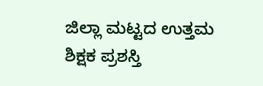ಜಿಲ್ಲಾ ಮಟ್ಟದ ಉತ್ತಮ ಶಿಕ್ಷಕ ಪ್ರಶಸ್ತಿ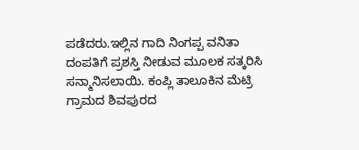ಪಡೆದರು.ಇಲ್ಲಿನ ಗಾದಿ ನಿಂಗಪ್ಪ ವನಿತಾ ದಂಪತಿಗೆ ಪ್ರಶಸ್ತಿ ನೀಡುವ ಮೂಲಕ ಸತ್ಕರಿಸಿ ಸನ್ಮಾನಿಸಲಾಯಿ. ಕಂಪ್ಲಿ ತಾಲೂಕಿನ ಮೆಟ್ರಿ ಗ್ರಾಮದ ಶಿವಪುರದ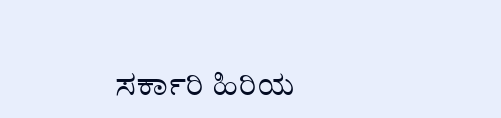ಸರ್ಕಾರಿ ಹಿರಿಯ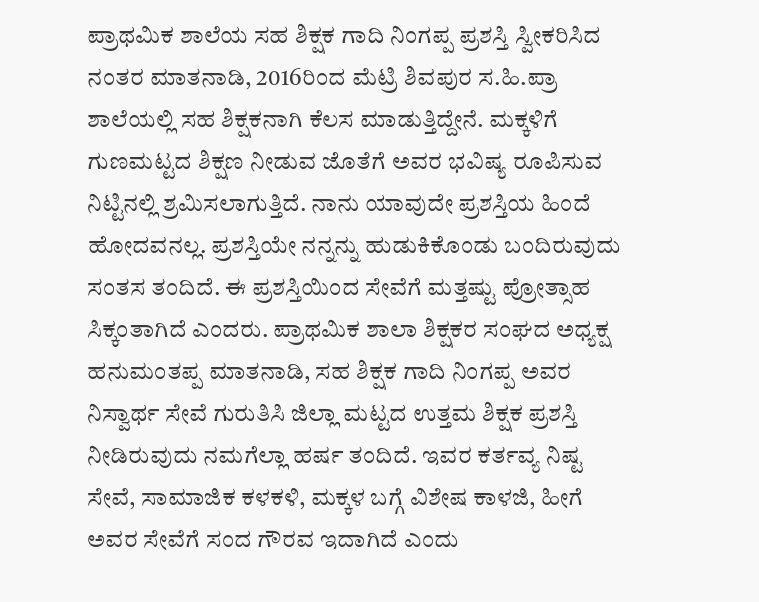ಪ್ರಾಥಮಿಕ ಶಾಲೆಯ ಸಹ ಶಿಕ್ಷಕ ಗಾದಿ ನಿಂಗಪ್ಪ ಪ್ರಶಸ್ತಿ ಸ್ವೀಕರಿಸಿದ ನಂತರ ಮಾತನಾಡಿ, 2016ರಿಂದ ಮೆಟ್ರಿ ಶಿವಪುರ ಸ.ಹಿ.ಪ್ರಾ ಶಾಲೆಯಲ್ಲಿ ಸಹ ಶಿಕ್ಷಕನಾಗಿ ಕೆಲಸ ಮಾಡುತ್ತಿದ್ದೇನೆ. ಮಕ್ಕಳಿಗೆ ಗುಣಮಟ್ಟದ ಶಿಕ್ಷಣ ನೀಡುವ ಜೊತೆಗೆ ಅವರ ಭವಿಷ್ಯ ರೂಪಿಸುವ ನಿಟ್ಟಿನಲ್ಲಿ ಶ್ರಮಿಸಲಾಗುತ್ತಿದೆ. ನಾನು ಯಾವುದೇ ಪ್ರಶಸ್ತಿಯ ಹಿಂದೆ ಹೋದವನಲ್ಲ. ಪ್ರಶಸ್ತಿಯೇ ನನ್ನನ್ನು ಹುಡುಕಿಕೊಂಡು ಬಂದಿರುವುದು ಸಂತಸ ತಂದಿದೆ. ಈ ಪ್ರಶಸ್ತಿಯಿಂದ ಸೇವೆಗೆ ಮತ್ತಷ್ಟು ಪ್ರೋತ್ಸಾಹ ಸಿಕ್ಕಂತಾಗಿದೆ ಎಂದರು. ಪ್ರಾಥಮಿಕ ಶಾಲಾ ಶಿಕ್ಷಕರ ಸಂಘದ ಅಧ್ಯಕ್ಷ ಹನುಮಂತಪ್ಪ ಮಾತನಾಡಿ, ಸಹ ಶಿಕ್ಷಕ ಗಾದಿ ನಿಂಗಪ್ಪ ಅವರ ನಿಸ್ವಾರ್ಥ ಸೇವೆ ಗುರುತಿಸಿ ಜಿಲ್ಲಾ ಮಟ್ಟದ ಉತ್ತಮ ಶಿಕ್ಷಕ ಪ್ರಶಸ್ತಿ ನೀಡಿರುವುದು ನಮಗೆಲ್ಲಾ ಹರ್ಷ ತಂದಿದೆ. ಇವರ ಕರ್ತವ್ಯ ನಿಷ್ಟ ಸೇವೆ, ಸಾಮಾಜಿಕ ಕಳಕಳಿ, ಮಕ್ಕಳ ಬಗ್ಗೆ ವಿಶೇಷ ಕಾಳಜಿ, ಹೀಗೆ ಅವರ ಸೇವೆಗೆ ಸಂದ ಗೌರವ ಇದಾಗಿದೆ ಎಂದು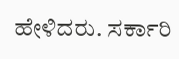ಹೇಳಿದರು. ಸರ್ಕಾರಿ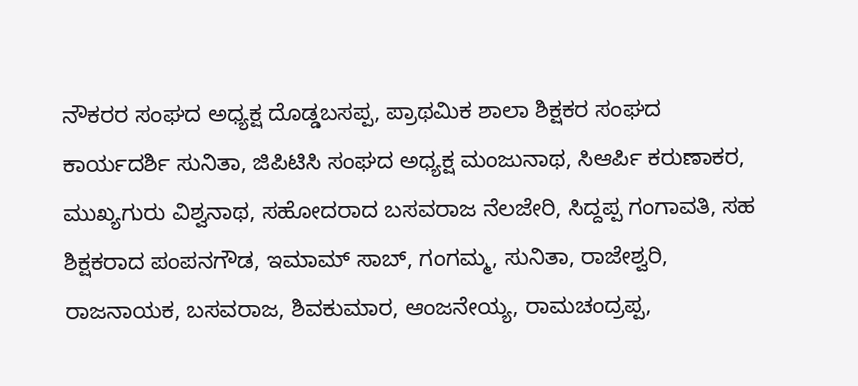ನೌಕರರ ಸಂಘದ ಅಧ್ಯಕ್ಷ ದೊಡ್ಡಬಸಪ್ಪ, ಪ್ರಾಥಮಿಕ ಶಾಲಾ ಶಿಕ್ಷಕರ ಸಂಘದ ಕಾರ್ಯದರ್ಶಿ ಸುನಿತಾ, ಜಿಪಿಟಿಸಿ ಸಂಘದ ಅಧ್ಯಕ್ಷ ಮಂಜುನಾಥ, ಸಿಆರ್ಪಿ ಕರುಣಾಕರ, ಮುಖ್ಯಗುರು ವಿಶ್ವನಾಥ, ಸಹೋದರಾದ ಬಸವರಾಜ ನೆಲಜೇರಿ, ಸಿದ್ದಪ್ಪ ಗಂಗಾವತಿ, ಸಹ ಶಿಕ್ಷಕರಾದ ಪಂಪನಗೌಡ, ಇಮಾಮ್ ಸಾಬ್, ಗಂಗಮ್ಮ, ಸುನಿತಾ, ರಾಜೇಶ್ವರಿ, ರಾಜನಾಯಕ, ಬಸವರಾಜ, ಶಿವಕುಮಾರ, ಆಂಜನೇಯ್ಯ, ರಾಮಚಂದ್ರಪ್ಪ,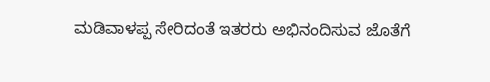ಮಡಿವಾಳಪ್ಪ ಸೇರಿದಂತೆ ಇತರರು ಅಭಿನಂದಿಸುವ ಜೊತೆಗೆ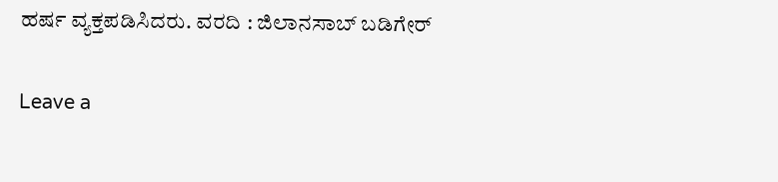ಹರ್ಷ ವ್ಯಕ್ತಪಡಿಸಿದರು. ವರದಿ : ಜಿಲಾನಸಾಬ್ ಬಡಿಗೇರ್

Leave a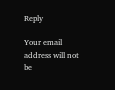Reply

Your email address will not be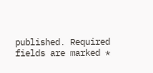published. Required fields are marked *